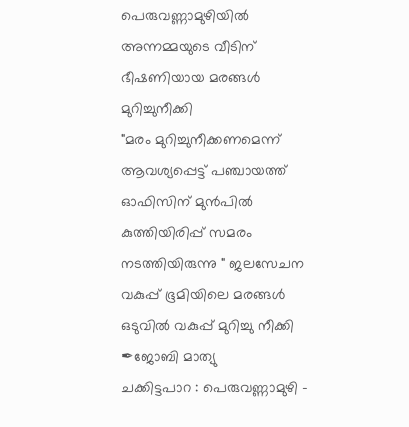പെരുവണ്ണാമുഴിയിൽ അന്നമ്മയുടെ വീടിന് ഭീഷണിയായ മരങ്ങൾ മുറിച്ചുനീക്കി
"മരം മുറിച്ചുനീക്കണമെന്ന് ആവശ്യപ്പെട്ട് പഞ്ചായത്ത് ഓഫിസിന് മുൻപിൽ കുത്തിയിരിപ്പ് സമരം നടത്തിയിരുന്നു " ജലസേചന വകുപ്പ് ഭൂമിയിലെ മരങ്ങൾ ഒടുവിൽ വകുപ്പ് മുറിച്ചു നീക്കി
✒ജോബി മാത്യു
ചക്കിട്ടപാറ : പെരുവണ്ണാമുഴി -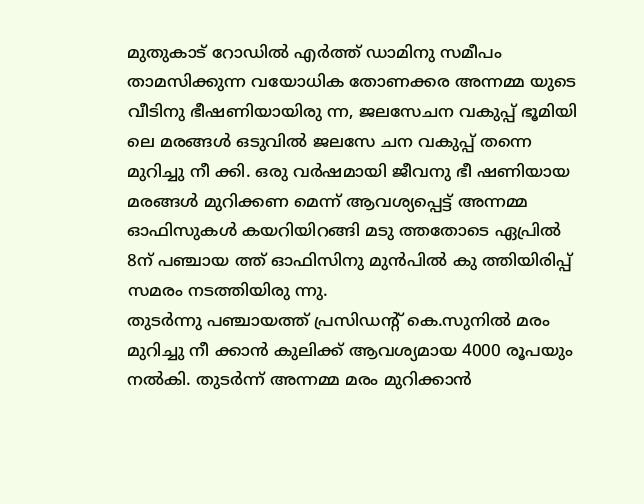മുതുകാട് റോഡിൽ എർത്ത് ഡാമിനു സമീപം താമസിക്കുന്ന വയോധിക തോണക്കര അന്നമ്മ യുടെ വീടിനു ഭീഷണിയായിരു ന്ന, ജലസേചന വകുപ്പ് ഭൂമിയി ലെ മരങ്ങൾ ഒടുവിൽ ജലസേ ചന വകുപ്പ് തന്നെ മുറിച്ചു നീ ക്കി. ഒരു വർഷമായി ജീവനു ഭീ ഷണിയായ മരങ്ങൾ മുറിക്കണ മെന്ന് ആവശ്യപ്പെട്ട് അന്നമ്മ ഓഫിസുകൾ കയറിയിറങ്ങി മടു ത്തതോടെ ഏപ്രിൽ 8ന് പഞ്ചായ ത്ത് ഓഫിസിനു മുൻപിൽ കു ത്തിയിരിപ്പ് സമരം നടത്തിയിരു ന്നു.
തുടർന്നു പഞ്ചായത്ത് പ്രസിഡന്റ് കെ.സുനിൽ മരം മുറിച്ചു നീ ക്കാൻ കുലിക്ക് ആവശ്യമായ 4000 രൂപയും നൽകി. തുടർന്ന് അന്നമ്മ മരം മുറിക്കാൻ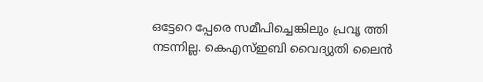ഒട്ടേറെ പ്പേരെ സമീപിച്ചെങ്കിലും പ്രവൃ ത്തി നടന്നില്ല. കെഎസ്ഇബി വൈദ്യുതി ലൈൻ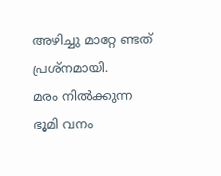അഴിച്ചു മാറ്റേ ണ്ടത് പ്രശ്നമായി.
മരം നിൽക്കുന്ന ഭൂമി വനം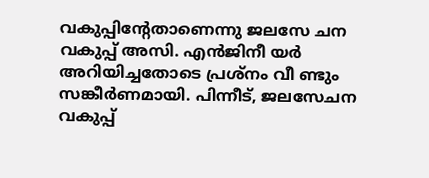വകുപ്പിന്റേതാണെന്നു ജലസേ ചന വകുപ്പ് അസി. എൻജിനീ യർ അറിയിച്ചതോടെ പ്രശ്നം വീ ണ്ടും സങ്കീർണമായി. പിന്നീട്, ജലസേചന വകുപ്പ്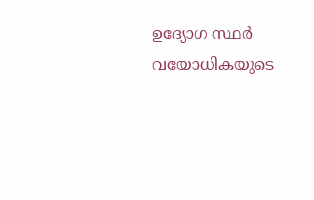ഉദ്യോഗ സ്ഥർ വയോധികയുടെ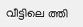വീട്ടിലെ ത്തി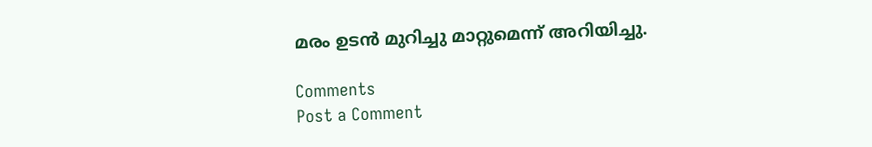മരം ഉടൻ മുറിച്ചു മാറ്റുമെന്ന് അറിയിച്ചു.

Comments
Post a Comment